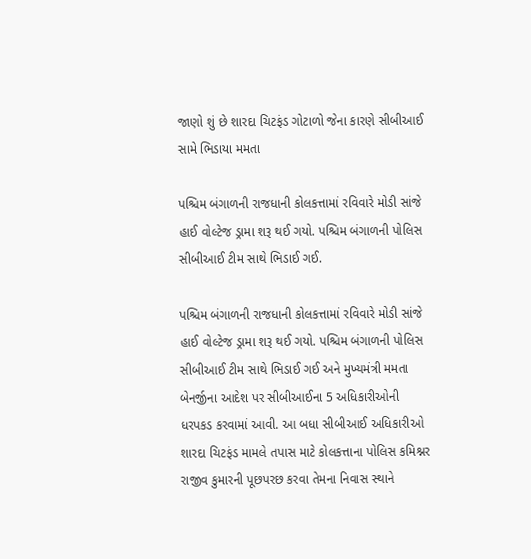જાણો શું છે શારદા ચિટફંડ ગોટાળો જેના કારણે સીબીઆઈ સામે ભિડાયા મમતા

પશ્ચિમ બંગાળની રાજધાની કોલકત્તામાં રવિવારે મોડી સાંજે હાઈ વોલ્ટેજ ડ્રામા શરૂ થઈ ગયો. પશ્ચિમ બંગાળની પોલિસ સીબીઆઈ ટીમ સાથે ભિડાઈ ગઈ.

પશ્ચિમ બંગાળની રાજધાની કોલકત્તામાં રવિવારે મોડી સાંજે હાઈ વોલ્ટેજ ડ્રામા શરૂ થઈ ગયો. પશ્ચિમ બંગાળની પોલિસ સીબીઆઈ ટીમ સાથે ભિડાઈ ગઈ અને મુખ્યમંત્રી મમતા બેનર્જીના આદેશ પર સીબીઆઈના 5 અધિકારીઓની ધરપકડ કરવામાં આવી. આ બધા સીબીઆઈ અધિકારીઓ શારદા ચિટફંડ મામલે તપાસ માટે કોલકત્તાના પોલિસ કમિશ્નર રાજીવ કુમારની પૂછપરછ કરવા તેમના નિવાસ સ્થાને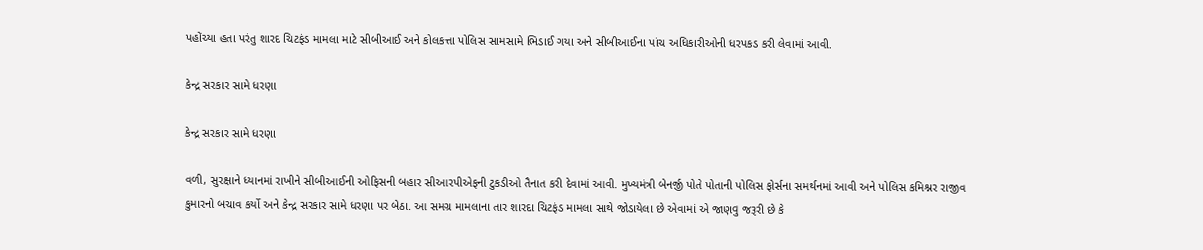પહોંચ્યા હતા પરંતુ શારદ ચિટફંડ મામલા માટે સીબીઆઈ અને કોલકત્તા પોલિસ સામસામે ભિડાઈ ગયા અને સીબીઆઈના પાંચ અધિકારીઓની ધરપકડ કરી લેવામાં આવી.

કેન્દ્ર સરકાર સામે ધરણા

કેન્દ્ર સરકાર સામે ધરણા

વળી, સુરક્ષાને ધ્યાનમાં રાખીને સીબીઆઈની ઓફિસની બહાર સીઆરપીએફની ટુકડીઓ તૈનાત કરી દેવામાં આવી. મુખ્યમંત્રી બેનર્જી પોતે પોતાની પોલિસ ફોર્સના સમર્થનમાં આવી અને પોલિસ કમિશ્નર રાજીવ કુમારનો બચાવ કર્યો અને કેન્દ્ર સરકાર સામે ધરણા પર બેઠા. આ સમગ્ર મામલાના તાર શારદા ચિટફંડ મામલા સાથે જોડાયેલા છે એવામાં એ જાણવુ જરૂરી છે કે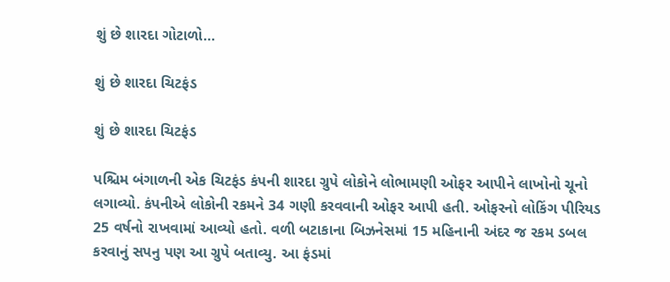શું છે શારદા ગોટાળો...

શું છે શારદા ચિટફંડ

શું છે શારદા ચિટફંડ

પશ્ચિમ બંગાળની એક ચિટફંડ કંપની શારદા ગ્રુપે લોકોને લોભામણી ઓફર આપીને લાખોનો ચૂનો લગાવ્યો. કંપનીએ લોકોની રકમને 34 ગણી કરવવાની ઓફર આપી હતી. ઓફરનો લોકિંગ પીરિયડ 25 વર્ષનો રાખવામાં આવ્યો હતો. વળી બટાકાના બિઝનેસમાં 15 મહિનાની અંદર જ રકમ ડબલ કરવાનું સપનુ પણ આ ગ્રુપે બતાવ્યુ. આ ફંડમાં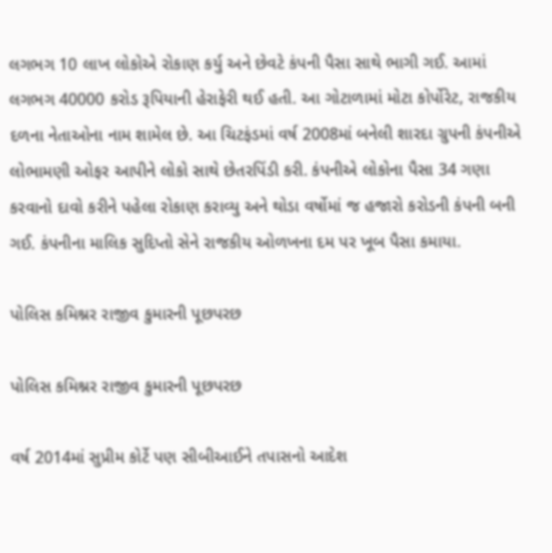લગભગ 10 લાખ લોકોએ રોકાણ કર્યુ અને છેવટે કંપની પૈસા સાથે ભાગી ગઈ. આમાં લગભગ 40000 કરોડ રૂપિયાની હેરાફેરી થઈ હતી. આ ગોટાળામાં મોટા કોર્પોરેટ, રાજકીય દળના નેતાઓના નામ શામેલ છે. આ ચિટફંડમાં વર્ષ 2008માં બનેલી શારદા ગ્રુપની કંપનીએ લોભામણી ઓફર આપીને લોકો સાથે છેતરપિંડી કરી. કંપનીએ લોકોના પૈસા 34 ગણા કરવાનો દાવો કરીને પહેલા રોકાણ કરાવ્યુ અને થોડા વર્ષોમાં જ હજારો કરોડની કંપની બની ગઈ. કંપનીના માલિક સુદિપ્તો સેને રાજકીય ઓળખના દમ પર ખૂબ પૈસા કમાયા.

પોલિસ કમિશ્નર રાજીવ કુમારની પૂછપરછ

પોલિસ કમિશ્નર રાજીવ કુમારની પૂછપરછ

વર્ષ 2014માં સુપ્રીમ કોર્ટે પણ સીબીઆઈને તપાસનો આદેશ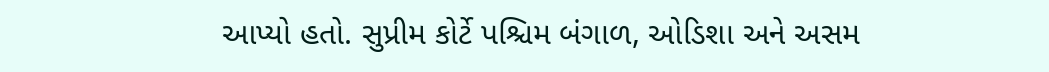આપ્યો હતો. સુપ્રીમ કોર્ટે પશ્ચિમ બંગાળ, ઓડિશા અને અસમ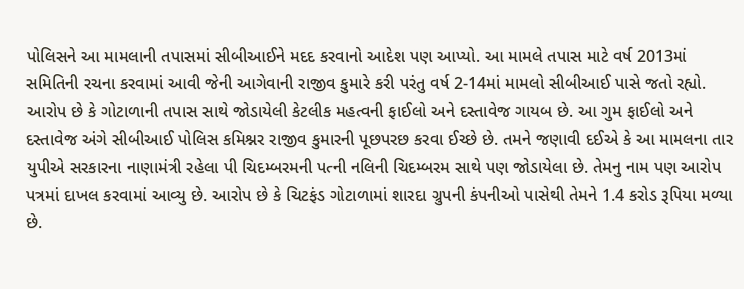પોલિસને આ મામલાની તપાસમાં સીબીઆઈને મદદ કરવાનો આદેશ પણ આપ્યો. આ મામલે તપાસ માટે વર્ષ 2013માં સમિતિની રચના કરવામાં આવી જેની આગેવાની રાજીવ કુમારે કરી પરંતુ વર્ષ 2-14માં મામલો સીબીઆઈ પાસે જતો રહ્યો. આરોપ છે કે ગોટાળાની તપાસ સાથે જોડાયેલી કેટલીક મહત્વની ફાઈલો અને દસ્તાવેજ ગાયબ છે. આ ગુમ ફાઈલો અને દસ્તાવેજ અંગે સીબીઆઈ પોલિસ કમિશ્નર રાજીવ કુમારની પૂછપરછ કરવા ઈચ્છે છે. તમને જણાવી દઈએ કે આ મામલના તાર યુપીએ સરકારના નાણામંત્રી રહેલા પી ચિદમ્બરમની પત્ની નલિની ચિદમ્બરમ સાથે પણ જોડાયેલા છે. તેમનુ નામ પણ આરોપ પત્રમાં દાખલ કરવામાં આવ્યુ છે. આરોપ છે કે ચિટફંડ ગોટાળામાં શારદા ગ્રુપની કંપનીઓ પાસેથી તેમને 1.4 કરોડ રૂપિયા મળ્યા છે.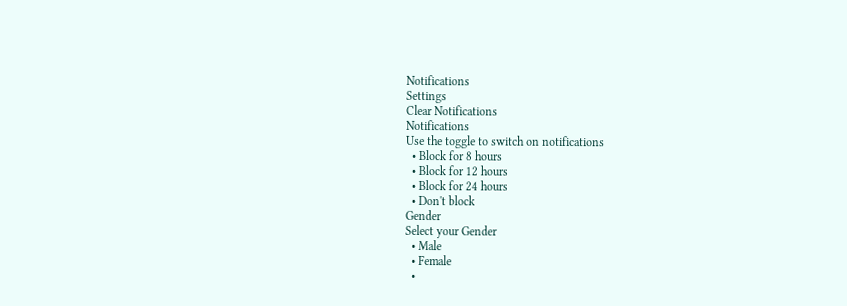Notifications
Settings
Clear Notifications
Notifications
Use the toggle to switch on notifications
  • Block for 8 hours
  • Block for 12 hours
  • Block for 24 hours
  • Don't block
Gender
Select your Gender
  • Male
  • Female
  •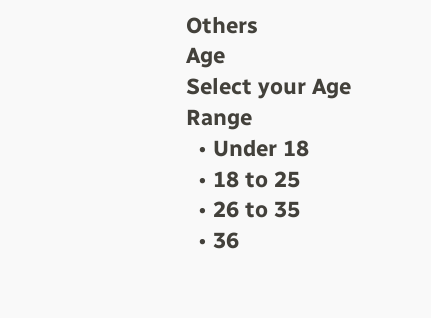Others
Age
Select your Age Range
  • Under 18
  • 18 to 25
  • 26 to 35
  • 36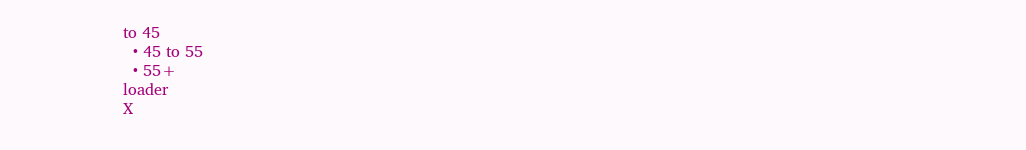to 45
  • 45 to 55
  • 55+
loader
X